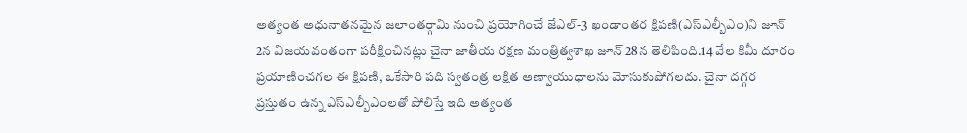అత్యంత అధునాతనమైన జలాంతర్గామి నుంచి ప్రయోగించే జేఎల్-3 ఖండాంతర క్షిపణి(ఎస్ఎల్బీఎం)ని జూన్ 2న విజయవంతంగా పరీక్షించినట్లు చైనా జాతీయ రక్షణ మంత్రిత్వశాఖ జూన్ 28న తెలిపింది.14 వేల కిమీ దూరం ప్రయాణించగల ఈ క్షిపణి, ఒకేసారి పది స్వతంత్ర లక్షిత అణ్వాయుధాలను మోసుకుపోగలదు. చైనా దగ్గర ప్రస్తుతం ఉన్న ఎస్ఎల్బీఎంలతో పోలిస్తే ఇది అత్యంత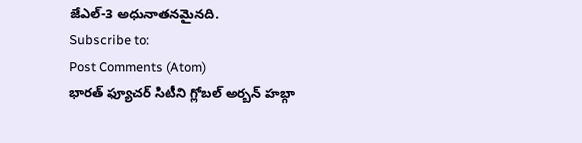జేఎల్-3 అధునాతనమైనది.
Subscribe to:
Post Comments (Atom)
భారత్ ఫ్యూచర్ సిటీని గ్లోబల్ అర్బన్ హబ్గా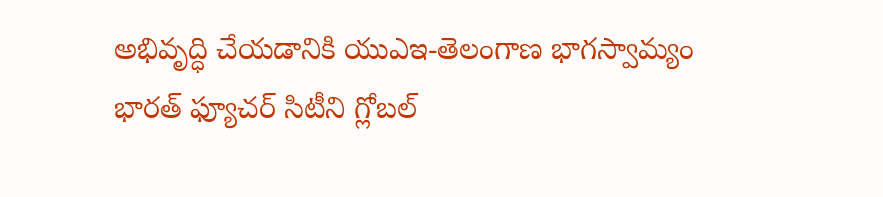అభివృద్ధి చేయడానికి యుఎఇ-తెలంగాణ భాగస్వామ్యం
భారత్ ఫ్యూచర్ సిటీని గ్లోబల్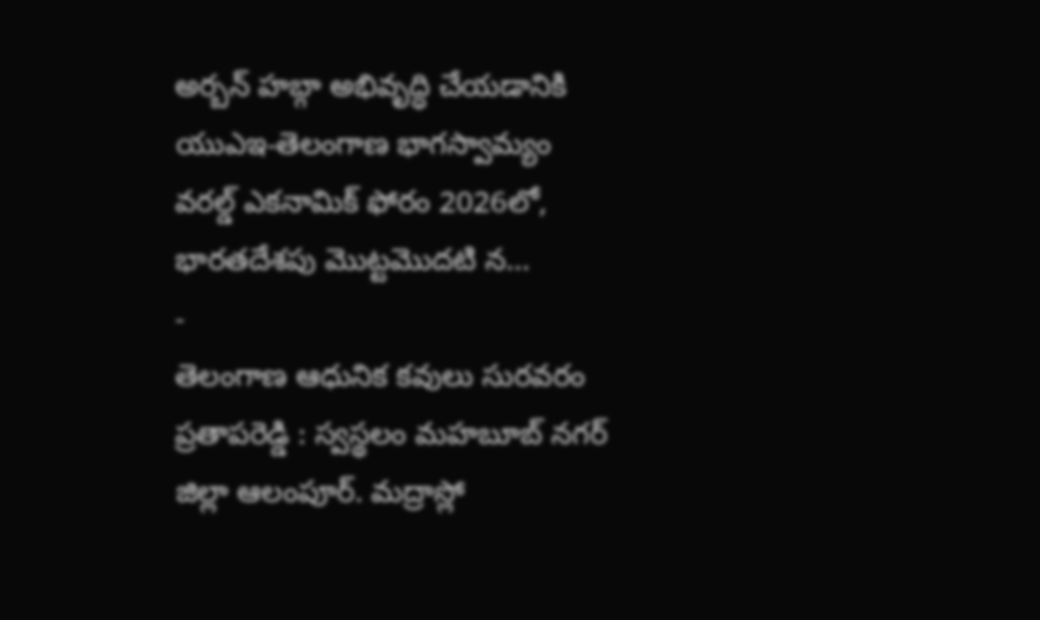అర్బన్ హబ్గా అభివృద్ధి చేయడానికి యుఎఇ-తెలంగాణ భాగస్వామ్యం వరల్డ్ ఎకనామిక్ ఫోరం 2026లో, భారతదేశపు మొట్టమొదటి న...
-
తెలంగాణ ఆధునిక కవులు సురవరం ప్రతాపరెడ్డి : స్వస్థలం మహబూబ్ నగర్ జిల్లా ఆలంపూర్. మద్రాస్లో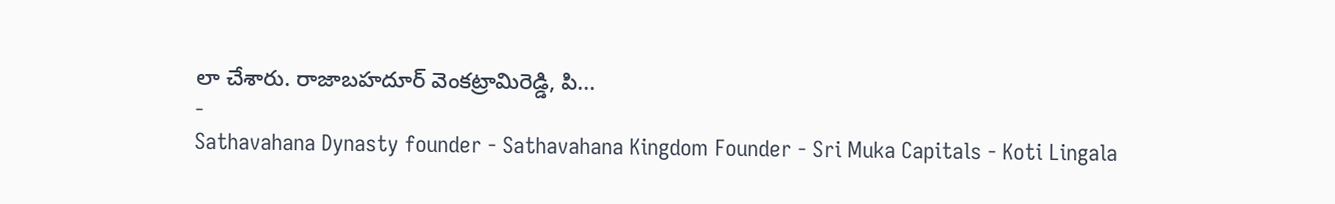లా చేశారు. రాజాబహదూర్ వెంకట్రామిరెడ్డి, పి...
-
Sathavahana Dynasty founder - Sathavahana Kingdom Founder - Sri Muka Capitals - Koti Lingala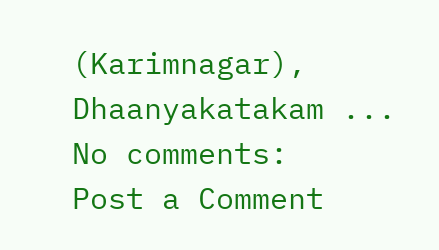(Karimnagar), Dhaanyakatakam ...
No comments:
Post a Comment